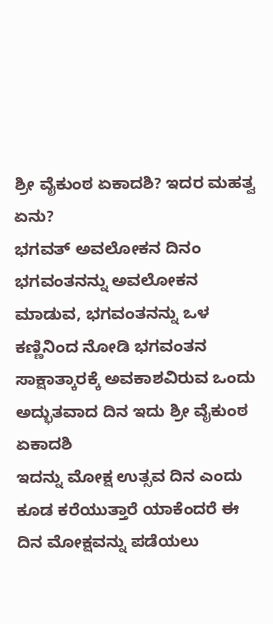ಶ್ರೀ ವೈಕುಂಠ ಏಕಾದಶಿ? ಇದರ ಮಹತ್ವ ಏನು?
ಭಗವತ್ ಅವಲೋಕನ ದಿನಂ
ಭಗವಂತನನ್ನು ಅವಲೋಕನ ಮಾಡುವ, ಭಗವಂತನನ್ನು ಒಳ ಕಣ್ಣಿನಿಂದ ನೋಡಿ ಭಗವಂತನ ಸಾಕ್ಷಾತ್ಕಾರಕ್ಕೆ ಅವಕಾಶವಿರುವ ಒಂದು ಅದ್ಭುತವಾದ ದಿನ ಇದು ಶ್ರೀ ವೈಕುಂಠ ಏಕಾದಶಿ
ಇದನ್ನು ಮೋಕ್ಷ ಉತ್ಸವ ದಿನ ಎಂದು ಕೂಡ ಕರೆಯುತ್ತಾರೆ ಯಾಕೆಂದರೆ ಈ ದಿನ ಮೋಕ್ಷವನ್ನು ಪಡೆಯಲು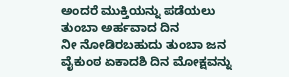ಅಂದರೆ ಮುಕ್ತಿಯನ್ನು ಪಡೆಯಲು ತುಂಬಾ ಅರ್ಹವಾದ ದಿನ
ನೀ ನೋಡಿರಬಹುದು ತುಂಬಾ ಜನ ವೈಕುಂಠ ಏಕಾದಶಿ ದಿನ ಮೋಕ್ಷವನ್ನು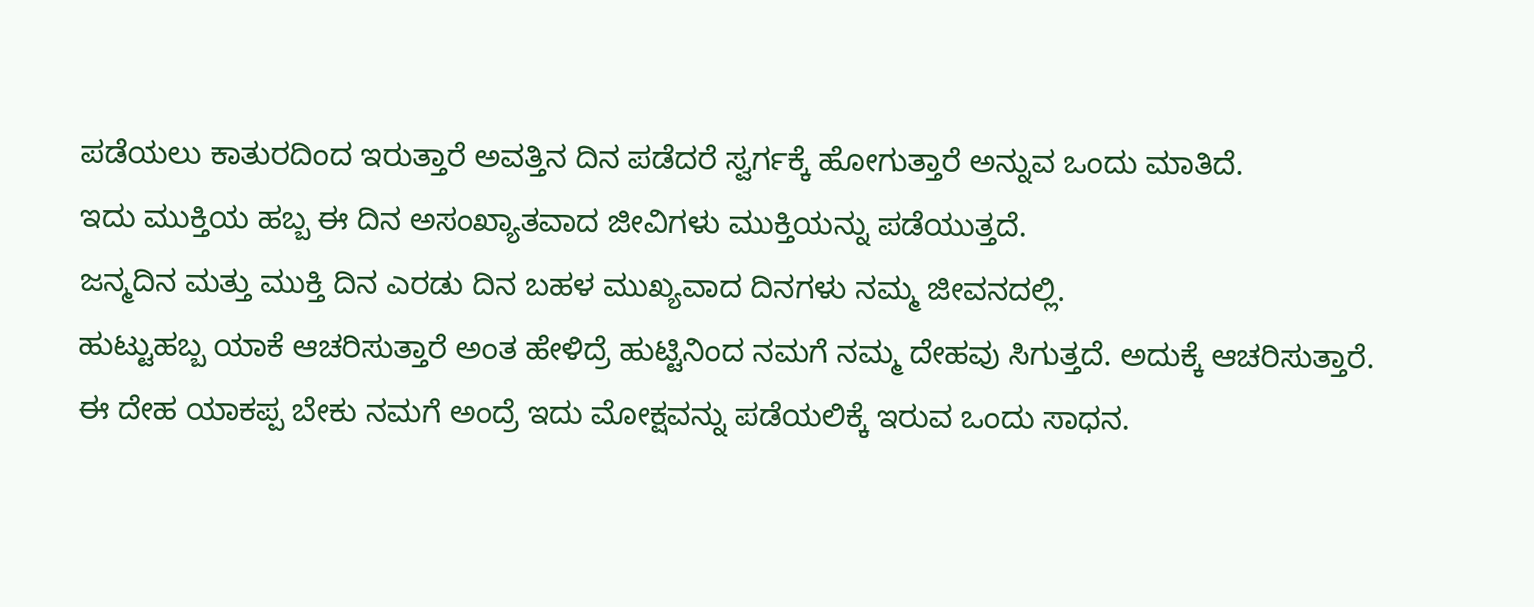ಪಡೆಯಲು ಕಾತುರದಿಂದ ಇರುತ್ತಾರೆ ಅವತ್ತಿನ ದಿನ ಪಡೆದರೆ ಸ್ವರ್ಗಕ್ಕೆ ಹೋಗುತ್ತಾರೆ ಅನ್ನುವ ಒಂದು ಮಾತಿದೆ.
ಇದು ಮುಕ್ತಿಯ ಹಬ್ಬ ಈ ದಿನ ಅಸಂಖ್ಯಾತವಾದ ಜೀವಿಗಳು ಮುಕ್ತಿಯನ್ನು ಪಡೆಯುತ್ತದೆ.
ಜನ್ಮದಿನ ಮತ್ತು ಮುಕ್ತಿ ದಿನ ಎರಡು ದಿನ ಬಹಳ ಮುಖ್ಯವಾದ ದಿನಗಳು ನಮ್ಮ ಜೀವನದಲ್ಲಿ.
ಹುಟ್ಟುಹಬ್ಬ ಯಾಕೆ ಆಚರಿಸುತ್ತಾರೆ ಅಂತ ಹೇಳಿದ್ರೆ ಹುಟ್ಟಿನಿಂದ ನಮಗೆ ನಮ್ಮ ದೇಹವು ಸಿಗುತ್ತದೆ. ಅದುಕ್ಕೆ ಆಚರಿಸುತ್ತಾರೆ.
ಈ ದೇಹ ಯಾಕಪ್ಪ ಬೇಕು ನಮಗೆ ಅಂದ್ರೆ ಇದು ಮೋಕ್ಷವನ್ನು ಪಡೆಯಲಿಕ್ಕೆ ಇರುವ ಒಂದು ಸಾಧನ.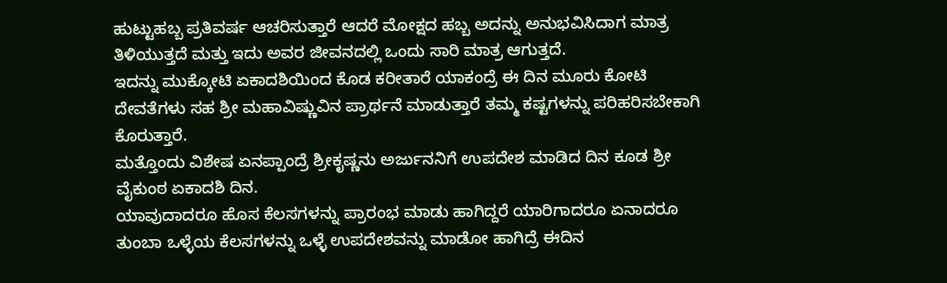ಹುಟ್ಟುಹಬ್ಬ ಪ್ರತಿವರ್ಷ ಆಚರಿಸುತ್ತಾರೆ ಆದರೆ ಮೋಕ್ಷದ ಹಬ್ಬ ಅದನ್ನು ಅನುಭವಿಸಿದಾಗ ಮಾತ್ರ ತಿಳಿಯುತ್ತದೆ ಮತ್ತು ಇದು ಅವರ ಜೀವನದಲ್ಲಿ ಒಂದು ಸಾರಿ ಮಾತ್ರ ಆಗುತ್ತದೆ.
ಇದನ್ನು ಮುಕ್ಕೋಟಿ ಏಕಾದಶಿಯಿಂದ ಕೊಡ ಕರೀತಾರೆ ಯಾಕಂದ್ರೆ ಈ ದಿನ ಮೂರು ಕೋಟಿ ದೇವತೆಗಳು ಸಹ ಶ್ರೀ ಮಹಾವಿಷ್ಣುವಿನ ಪ್ರಾರ್ಥನೆ ಮಾಡುತ್ತಾರೆ ತಮ್ಮ ಕಷ್ಟಗಳನ್ನು ಪರಿಹರಿಸಬೇಕಾಗಿ ಕೊರುತ್ತಾರೆ.
ಮತ್ತೊಂದು ವಿಶೇಷ ಏನಪ್ಪಾಂದ್ರೆ ಶ್ರೀಕೃಷ್ಣನು ಅರ್ಜುನನಿಗೆ ಉಪದೇಶ ಮಾಡಿದ ದಿನ ಕೂಡ ಶ್ರೀ ವೈಕುಂಠ ಏಕಾದಶಿ ದಿನ.
ಯಾವುದಾದರೂ ಹೊಸ ಕೆಲಸಗಳನ್ನು ಪ್ರಾರಂಭ ಮಾಡು ಹಾಗಿದ್ದರೆ ಯಾರಿಗಾದರೂ ಏನಾದರೂ ತುಂಬಾ ಒಳ್ಳೆಯ ಕೆಲಸಗಳನ್ನು ಒಳ್ಳೆ ಉಪದೇಶವನ್ನು ಮಾಡೋ ಹಾಗಿದ್ರೆ ಈದಿನ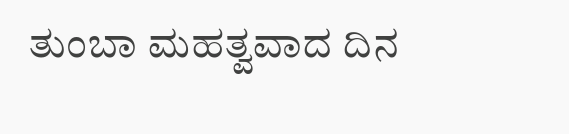ತುಂಬಾ ಮಹತ್ವವಾದ ದಿನ